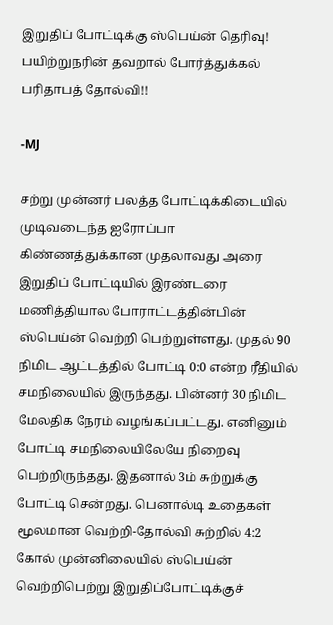இறுதிப் போட்டிக்கு ஸ்பெய்ன் தெரிவு! பயிற்றுநரின் தவறால் போர்த்துக்கல் பரிதாபத் தோல்வி!!

-MJ

சற்று முன்னர் பலத்த போட்டிக்கிடையில்  முடிவடைந்த ஐரோப்பா கிண்ணத்துக்கான முதலாவது அரை இறுதிப் போட்டியில் இரண்டரை மணித்தியால போராட்டத்தின்பின் ஸ்பெய்ன் வெற்றி பெற்றுள்ளது. முதல் 90 நிமிட ஆட்டத்தில் போட்டி 0:0 என்ற ரீதியில் சமநிலையில் இருந்தது. பின்னர் 30 நிமிட மேலதிக நேரம் வழங்கப்பட்டது. எனினும் போட்டி சமநிலையிலேயே நிறைவு பெற்றிருந்தது. இதனால் 3ம் சுற்றுக்கு போட்டி சென்றது. பெனால்டி உதைகள் மூலமான வெற்றி-தோல்வி சுற்றில் 4:2 கோல் முன்னிலையில் ஸ்பெய்ன் வெற்றிபெற்று இறுதிப்போட்டிக்குச்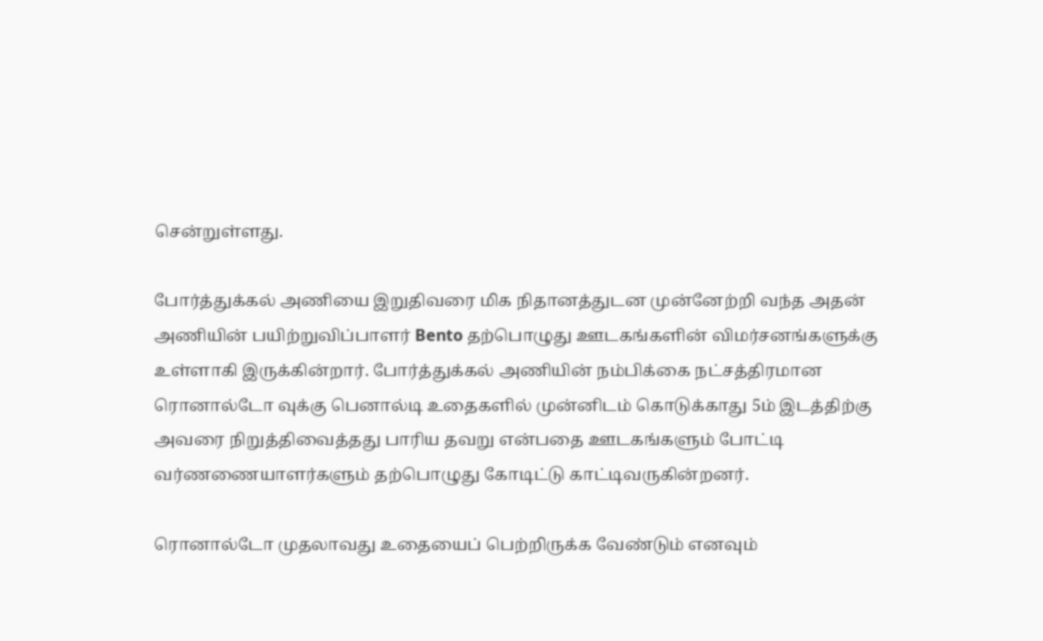சென்றுள்ளது.

போர்த்துக்கல் அணியை இறுதிவரை மிக நிதானத்துடன முன்னேற்றி வந்த அதன் அணியின் பயிற்றுவிப்பாளர் Bento தற்பொழுது ஊடகங்களின் விமர்சனங்களுக்கு உள்ளாகி இருக்கின்றார். போர்த்துக்கல் அணியின் நம்பிக்கை நட்சத்திரமான ரொனால்டோ வுக்கு பெனால்டி உதைகளில் முன்னிடம் கொடுக்காது 5ம் இடத்திற்கு அவரை நிறுத்திவைத்தது பாரிய தவறு என்பதை ஊடகங்களும் போட்டி வர்ணணையாளர்களும் தற்பொழுது கோடிட்டு காட்டிவருகின்றனர்.

ரொனால்டோ முதலாவது உதையைப் பெற்றிருக்க வேண்டும் எனவும்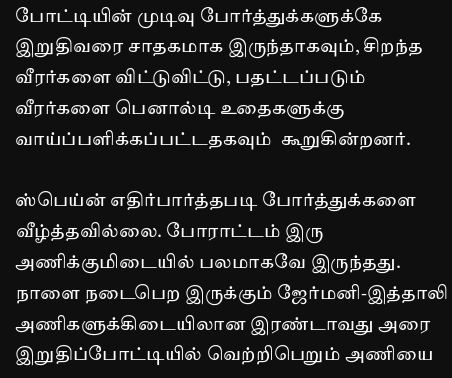போட்டியின் முடிவு போர்த்துக்களுக்கே இறுதிவரை சாதகமாக இருந்தாகவும், சிறந்த வீரர்களை விட்டுவிட்டு, பதட்டப்படும் வீரர்களை பெனால்டி உதைகளுக்கு வாய்ப்பளிக்கப்பட்டதகவும்  கூறுகின்றனர்.

ஸ்பெய்ன் எதிர்பார்த்தபடி போர்த்துக்களை வீழ்த்தவில்லை. போராட்டம் இரு அணிக்குமிடையில் பலமாகவே இருந்தது. நாளை நடைபெற இருக்கும் ஜேர்மனி-இத்தாலி அணிகளுக்கிடையிலான இரண்டாவது அரை இறுதிப்போட்டியில் வெற்றிபெறும் அணியை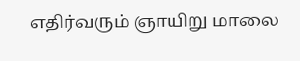எதிர்வரும் ஞாயிறு மாலை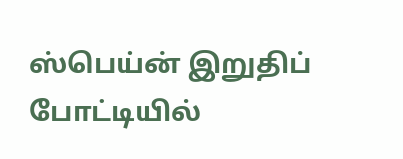ஸ்பெய்ன் இறுதிப் போட்டியில்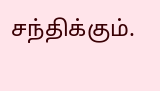சந்திக்கும்.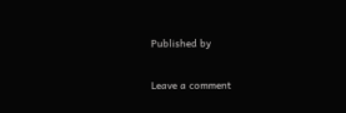Published by

Leave a comment